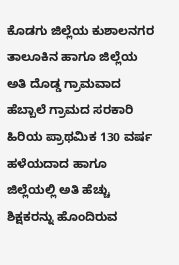ಕೊಡಗು ಜಿಲ್ಲೆಯ ಕುಶಾಲನಗರ ತಾಲೂಕಿನ ಹಾಗೂ ಜಿಲ್ಲೆಯ ಅತಿ ದೊಡ್ಡ ಗ್ರಾಮವಾದ ಹೆಬ್ಬಾಲೆ ಗ್ರಾಮದ ಸರಕಾರಿ ಹಿರಿಯ ಪ್ರಾಥಮಿಕ 130 ವರ್ಷ ಹಳೆಯದಾದ ಹಾಗೂ ಜಿಲ್ಲೆಯಲ್ಲಿ ಅತಿ ಹೆಚ್ಚು ಶಿಕ್ಷಕರನ್ನು ಹೊಂದಿರುವ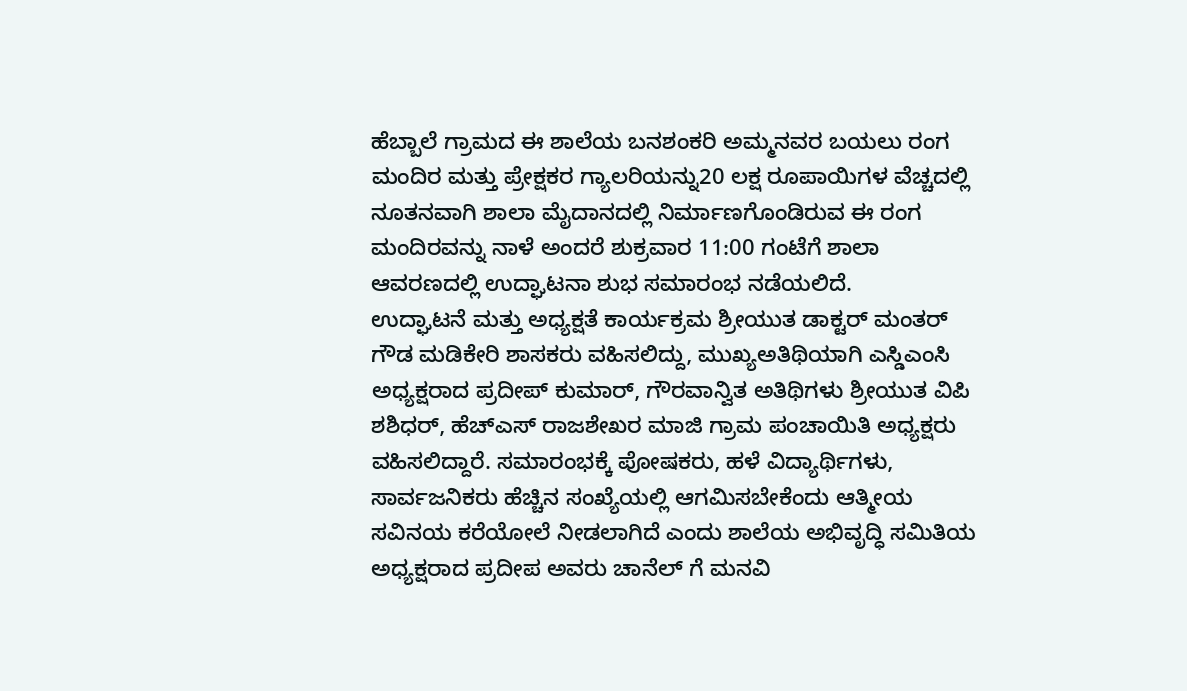ಹೆಬ್ಬಾಲೆ ಗ್ರಾಮದ ಈ ಶಾಲೆಯ ಬನಶಂಕರಿ ಅಮ್ಮನವರ ಬಯಲು ರಂಗ ಮಂದಿರ ಮತ್ತು ಪ್ರೇಕ್ಷಕರ ಗ್ಯಾಲರಿಯನ್ನು20 ಲಕ್ಷ ರೂಪಾಯಿಗಳ ವೆಚ್ಚದಲ್ಲಿ ನೂತನವಾಗಿ ಶಾಲಾ ಮೈದಾನದಲ್ಲಿ ನಿರ್ಮಾಣಗೊಂಡಿರುವ ಈ ರಂಗ ಮಂದಿರವನ್ನು ನಾಳೆ ಅಂದರೆ ಶುಕ್ರವಾರ 11:00 ಗಂಟೆಗೆ ಶಾಲಾ ಆವರಣದಲ್ಲಿ ಉದ್ಘಾಟನಾ ಶುಭ ಸಮಾರಂಭ ನಡೆಯಲಿದೆ.
ಉದ್ಘಾಟನೆ ಮತ್ತು ಅಧ್ಯಕ್ಷತೆ ಕಾರ್ಯಕ್ರಮ ಶ್ರೀಯುತ ಡಾಕ್ಟರ್ ಮಂತರ್ ಗೌಡ ಮಡಿಕೇರಿ ಶಾಸಕರು ವಹಿಸಲಿದ್ದು, ಮುಖ್ಯಅತಿಥಿಯಾಗಿ ಎಸ್ಡಿಎಂಸಿ ಅಧ್ಯಕ್ಷರಾದ ಪ್ರದೀಪ್ ಕುಮಾರ್, ಗೌರವಾನ್ವಿತ ಅತಿಥಿಗಳು ಶ್ರೀಯುತ ವಿಪಿ ಶಶಿಧರ್, ಹೆಚ್ಎಸ್ ರಾಜಶೇಖರ ಮಾಜಿ ಗ್ರಾಮ ಪಂಚಾಯಿತಿ ಅಧ್ಯಕ್ಷರು ವಹಿಸಲಿದ್ದಾರೆ. ಸಮಾರಂಭಕ್ಕೆ ಪೋಷಕರು, ಹಳೆ ವಿದ್ಯಾರ್ಥಿಗಳು, ಸಾರ್ವಜನಿಕರು ಹೆಚ್ಚಿನ ಸಂಖ್ಯೆಯಲ್ಲಿ ಆಗಮಿಸಬೇಕೆಂದು ಆತ್ಮೀಯ ಸವಿನಯ ಕರೆಯೋಲೆ ನೀಡಲಾಗಿದೆ ಎಂದು ಶಾಲೆಯ ಅಭಿವೃದ್ಧಿ ಸಮಿತಿಯ ಅಧ್ಯಕ್ಷರಾದ ಪ್ರದೀಪ ಅವರು ಚಾನೆಲ್ ಗೆ ಮನವಿ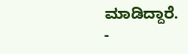ಮಾಡಿದ್ದಾರೆ.
-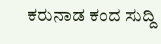ಕರುನಾಡ ಕಂದ ಸುದ್ದಿ